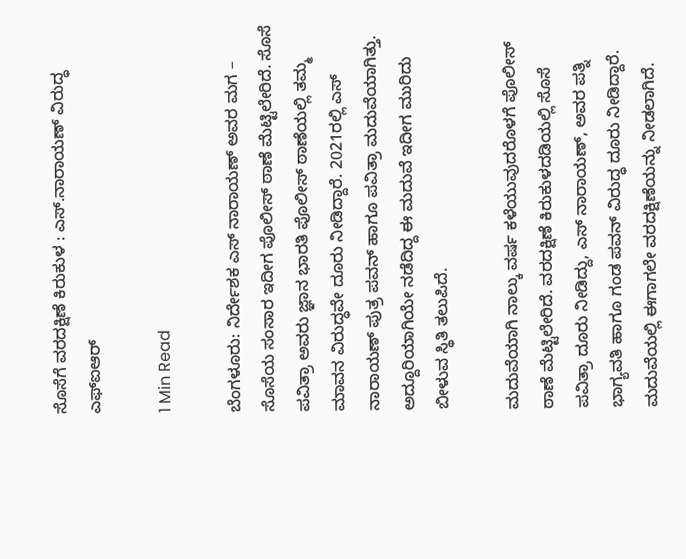ಸೊಸೆಗೆ ವರದಕ್ಷಿಣೆ‌ ಕಿರುಕುಳ : ಎಸ್.ನಾರಾಯಣ್ ವಿರುದ್ಧ ಎಫ್ಐಆರ್

1 Min Read

ಬೆಂಗಳೂರು: ನಿರ್ದೇಶಕ ಎಸ್ ನಾರಾಯಣ್ ಅವರ ಮಗ – ಸೊಸೆಯ ಸಂಸಾರ ಇದೀಗ ಪೊಲೀಸ್ ಠಾಣೆ‌ ಮೆಟ್ಟಿಲೇರಿದೆ. ಸೊಸೆ ಪವಿತ್ರಾ ಅವರು ಜ್ಞಾನ ಭಾರತಿ ಪೊಲೀಸ್ ಠಾಣೆಯಲ್ಲಿ ತಮ್ಮ ಮಾವನ ವಿರುದ್ಧವೇ ದೂರು ನೀಡಿದ್ದಾರೆ. 2021ರಲ್ಲಿ ಎಸ್ ನಾರಾಯಣ್ ಪುತ್ರ ಪವನ್ ಹಾಗೂ ಪವಿತ್ರಾ ಮದುವೆಯಾಗಿತ್ತು. ಅದ್ದೂರಿಯಾಗಿಯೇ ನಡೆದಿದ್ದ ಈ ಮದುವೆ ಇದೀಗ ಮುರಿದು ಬೀಳುವ ಸ್ಥಿತಿ ತಲುಪಿದೆ.

ಮದುವೆಯಾಗಿ ನಾಲ್ಕು ವರ್ಷ ಕಳೆಯುವುದರೊಳಗೆ ಪೊಲೀಸ್ ಠಾಣೆ ಮೆಟ್ಟಿಲೇರಿದೆ. ವರದಕ್ಷಿಣೆ ಕಿರುಕುಳದಡಿಯಲ್ಲಿ ಸೊಸೆ ಪವಿತ್ರಾ ದೂರು ನೀಡಿದ್ದು, ಎಸ್ ನಾರಾಯಣ್, ಅವರ ಪತ್ನಿ ಭಾಗ್ಯವತಿ ಹಾಗೂ ಗಂಡ ಪವನ್ ವಿರುದ್ಧ ದೂರು ನೀಡಿದ್ದಾರೆ. ಮದುವೆಯಲ್ಲಿ ಈಗಾಗಲೇ ವರದಕ್ಷಿಣೆಯನ್ನು ನೀಡಲಾಗಿದೆ.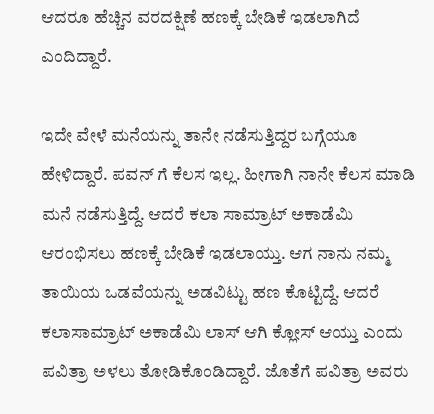ಆದರೂ ಹೆಚ್ಚಿನ ವರದಕ್ಷಿಣೆ ಹಣಕ್ಕೆ ಬೇಡಿಕೆ ಇಡಲಾಗಿದೆ ಎಂದಿದ್ದಾರೆ.

ಇದೇ ವೇಳೆ ಮನೆಯನ್ನು ತಾನೇ ನಡೆಸುತ್ತಿದ್ದರ ಬಗ್ಗೆಯೂ ಹೇಳಿದ್ದಾರೆ. ಪವನ್ ಗೆ ಕೆಲಸ ಇಲ್ಲ. ಹೀಗಾಗಿ ನಾನೇ ಕೆಲಸ ಮಾಡಿ ಮನೆ ನಡೆಸುತ್ತಿದ್ದೆ. ಆದರೆ ಕಲಾ ಸಾಮ್ರಾಟ್ ಅಕಾಡೆಮಿ ಆರಂಭಿಸಲು ಹಣಕ್ಕೆ ಬೇಡಿಕೆ ಇಡಲಾಯ್ತು. ಆಗ ನಾನು ನಮ್ಮ ತಾಯಿಯ ಒಡವೆಯನ್ನು ಅಡವಿಟ್ಟು ಹಣ ಕೊಟ್ಟಿದ್ದೆ. ಆದರೆ ಕಲಾಸಾಮ್ರಾಟ್ ಅಕಾಡೆಮಿ ಲಾಸ್ ಆಗಿ ಕ್ಲೋಸ್ ಆಯ್ತು ಎಂದು ಪವಿತ್ರಾ ಅಳಲು ತೋಡಿಕೊಂಡಿದ್ದಾರೆ. ಜೊತೆಗೆ ಪವಿತ್ರಾ ಅವರು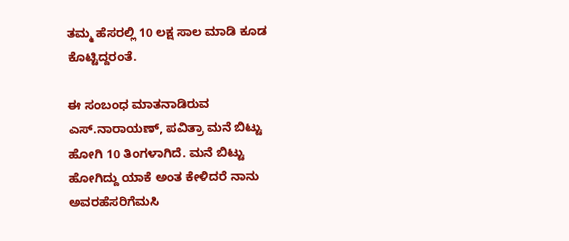ತಮ್ಮ ಹೆಸರಲ್ಲಿ 10 ಲಕ್ಷ ಸಾಲ ಮಾಡಿ ಕೂಡ ಕೊಟ್ಟಿದ್ದರಂತೆ.

ಈ ಸಂಬಂಧ ಮಾತನಾಡಿರುವ ಎಸ್.ನಾರಾಯಣ್, ಪವಿತ್ರಾ ಮನೆ ಬಿಟ್ಟು ಹೋಗಿ 10 ತಿಂಗಳಾಗಿದೆ. ಮನೆ ಬಿಟ್ಟು ಹೋಗಿದ್ದು ಯಾಕೆ ಅಂತ ಕೇಳಿದರೆ ನಾನು ಅವರ‌ಹೆಸರಿಗೆ‌ಮಸಿ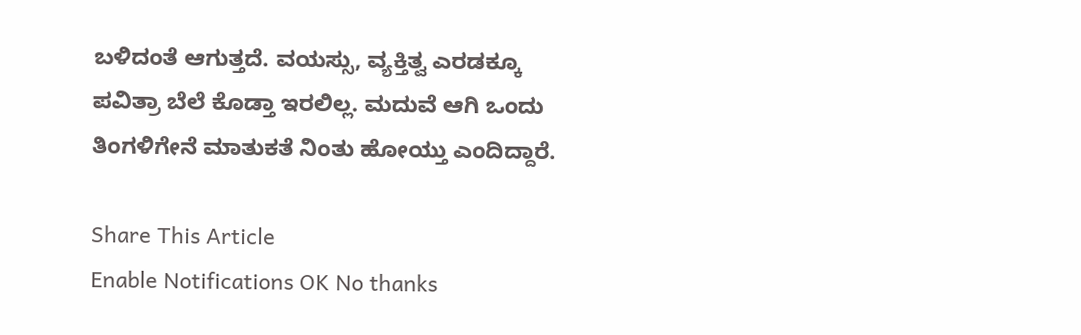ಬಳಿದಂತೆ ಆಗುತ್ತದೆ. ವಯಸ್ಸು, ವ್ಯಕ್ತಿತ್ವ ಎರಡಕ್ಕೂ ಪವಿತ್ರಾ ಬೆಲೆ ಕೊಡ್ತಾ ಇರಲಿಲ್ಲ. ಮದುವೆ ಆಗಿ‌ ಒಂದು ತಿಂಗಳಿಗೇನೆ ಮಾತುಕತೆ ನಿಂತು ಹೋಯ್ತು ಎಂದಿದ್ದಾರೆ.

Share This Article
Enable Notifications OK No thanks